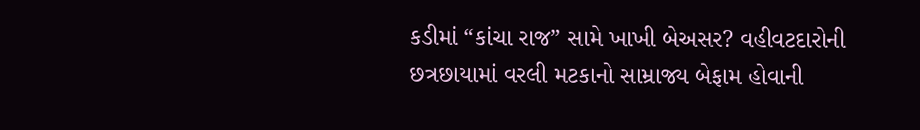કડીમાં “કાંચા રાજ” સામે ખાખી બેઅસર? વહીવટદારોની છત્રછાયામાં વરલી મટકાનો સામ્રાજ્ય બેફામ હોવાની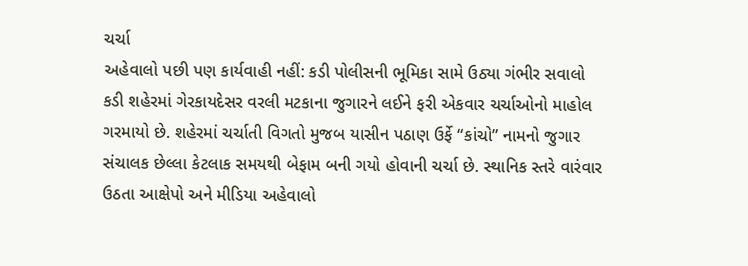ચર્ચા
અહેવાલો પછી પણ કાર્યવાહી નહીં: કડી પોલીસની ભૂમિકા સામે ઉઠ્યા ગંભીર સવાલો
કડી શહેરમાં ગેરકાયદેસર વરલી મટકાના જુગારને લઈને ફરી એકવાર ચર્ચાઓનો માહોલ ગરમાયો છે. શહેરમાં ચર્ચાતી વિગતો મુજબ યાસીન પઠાણ ઉર્ફે “કાંચો” નામનો જુગાર સંચાલક છેલ્લા કેટલાક સમયથી બેફામ બની ગયો હોવાની ચર્ચા છે. સ્થાનિક સ્તરે વારંવાર ઉઠતા આક્ષેપો અને મીડિયા અહેવાલો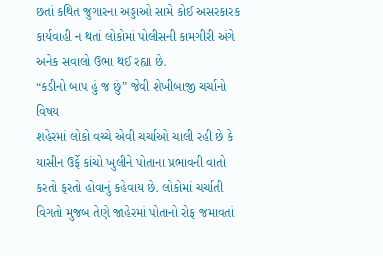છતાં કથિત જુગારના અડ્ડાઓ સામે કોઈ અસરકારક કાર્યવાહી ન થતાં લોકોમાં પોલીસની કામગીરી અંગે અનેક સવાલો ઉભા થઈ રહ્યા છે.
“કડીનો બાપ હું જ છું” જેવી શેખીબાજી ચર્ચાનો વિષય
શહેરમાં લોકો વચ્ચે એવી ચર્ચાઓ ચાલી રહી છે કે યાસીન ઉર્ફે કાંચો ખુલીને પોતાના પ્રભાવની વાતો કરતો ફરતો હોવાનું કહેવાય છે. લોકોમાં ચર્ચાતી વિગતો મુજબ તેણે જાહેરમાં પોતાનો રોફ જમાવતાં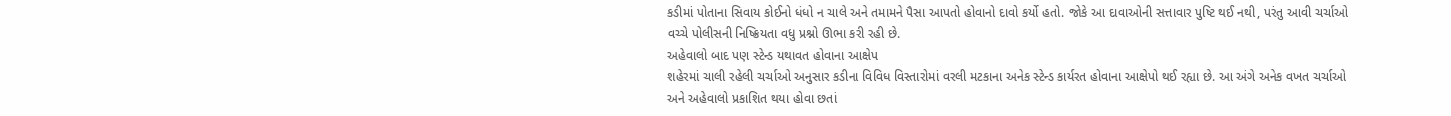કડીમાં પોતાના સિવાય કોઈનો ધંધો ન ચાલે અને તમામને પૈસા આપતો હોવાનો દાવો કર્યો હતો. જોકે આ દાવાઓની સત્તાવાર પુષ્ટિ થઈ નથી, પરંતુ આવી ચર્ચાઓ વચ્ચે પોલીસની નિષ્ક્રિયતા વધુ પ્રશ્નો ઊભા કરી રહી છે.
અહેવાલો બાદ પણ સ્ટેન્ડ યથાવત હોવાના આક્ષેપ
શહેરમાં ચાલી રહેલી ચર્ચાઓ અનુસાર કડીના વિવિધ વિસ્તારોમાં વરલી મટકાના અનેક સ્ટેન્ડ કાર્યરત હોવાના આક્ષેપો થઈ રહ્યા છે. આ અંગે અનેક વખત ચર્ચાઓ અને અહેવાલો પ્રકાશિત થયા હોવા છતાં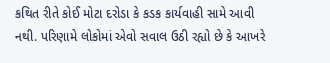કથિત રીતે કોઈ મોટા દરોડા કે કડક કાર્યવાહી સામે આવી નથી. પરિણામે લોકોમાં એવો સવાલ ઉઠી રહ્યો છે કે આખરે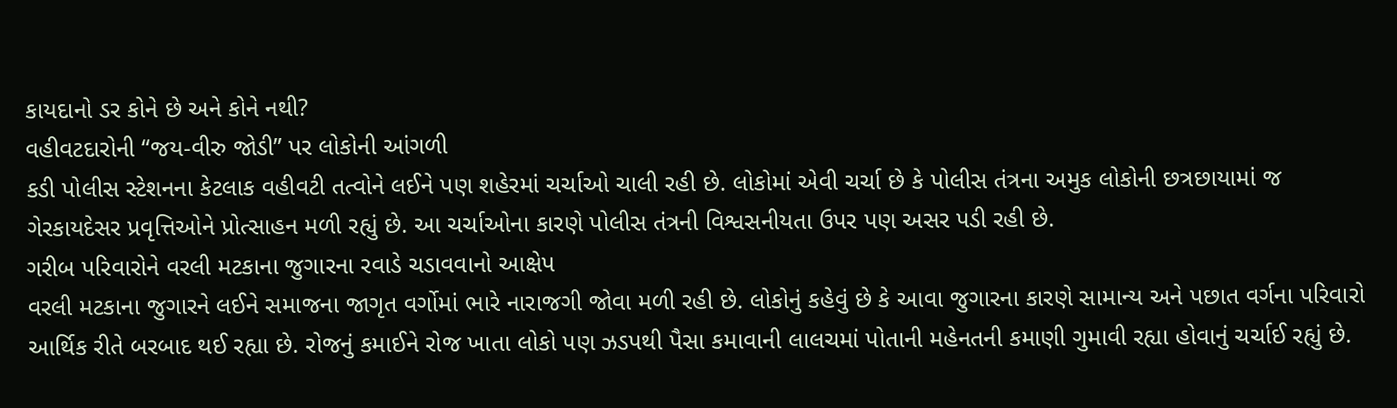કાયદાનો ડર કોને છે અને કોને નથી?
વહીવટદારોની “જય-વીરુ જોડી” પર લોકોની આંગળી
કડી પોલીસ સ્ટેશનના કેટલાક વહીવટી તત્વોને લઈને પણ શહેરમાં ચર્ચાઓ ચાલી રહી છે. લોકોમાં એવી ચર્ચા છે કે પોલીસ તંત્રના અમુક લોકોની છત્રછાયામાં જ ગેરકાયદેસર પ્રવૃત્તિઓને પ્રોત્સાહન મળી રહ્યું છે. આ ચર્ચાઓના કારણે પોલીસ તંત્રની વિશ્વસનીયતા ઉપર પણ અસર પડી રહી છે.
ગરીબ પરિવારોને વરલી મટકાના જુગારના રવાડે ચડાવવાનો આક્ષેપ
વરલી મટકાના જુગારને લઈને સમાજના જાગૃત વર્ગોમાં ભારે નારાજગી જોવા મળી રહી છે. લોકોનું કહેવું છે કે આવા જુગારના કારણે સામાન્ય અને પછાત વર્ગના પરિવારો આર્થિક રીતે બરબાદ થઈ રહ્યા છે. રોજનું કમાઈને રોજ ખાતા લોકો પણ ઝડપથી પૈસા કમાવાની લાલચમાં પોતાની મહેનતની કમાણી ગુમાવી રહ્યા હોવાનું ચર્ચાઈ રહ્યું છે.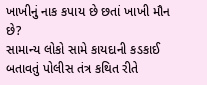ખાખીનું નાક કપાય છે છતાં ખાખી મૌન છે?
સામાન્ય લોકો સામે કાયદાની કડકાઈ બતાવતું પોલીસ તંત્ર કથિત રીતે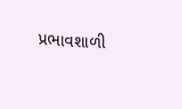પ્રભાવશાળી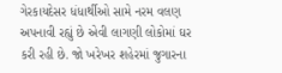ગેરકાયદેસર ધંધાર્થીઓ સામે નરમ વલણ અપનાવી રહ્યું છે એવી લાગણી લોકોમાં ઘર કરી રહી છે. જો ખરેખર શહેરમાં જુગારના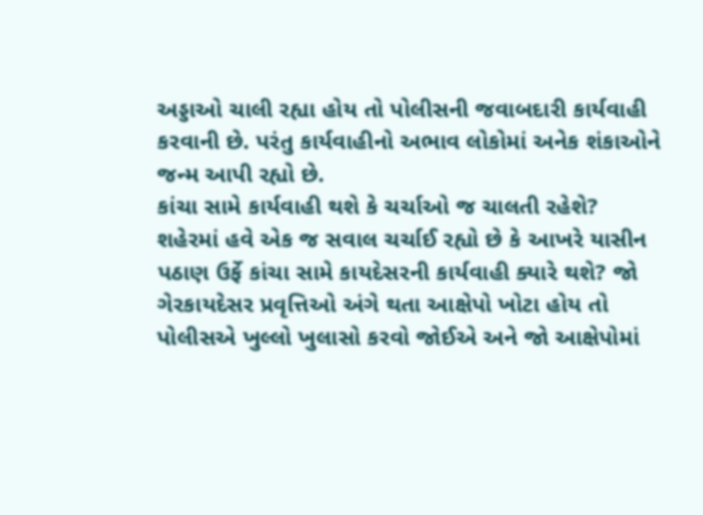અડ્ડાઓ ચાલી રહ્યા હોય તો પોલીસની જવાબદારી કાર્યવાહી કરવાની છે. પરંતુ કાર્યવાહીનો અભાવ લોકોમાં અનેક શંકાઓને જન્મ આપી રહ્યો છે.
કાંચા સામે કાર્યવાહી થશે કે ચર્ચાઓ જ ચાલતી રહેશે?
શહેરમાં હવે એક જ સવાલ ચર્ચાઈ રહ્યો છે કે આખરે યાસીન પઠાણ ઉર્ફે કાંચા સામે કાયદેસરની કાર્યવાહી ક્યારે થશે? જો ગેરકાયદેસર પ્રવૃત્તિઓ અંગે થતા આક્ષેપો ખોટા હોય તો પોલીસએ ખુલ્લો ખુલાસો કરવો જોઈએ અને જો આક્ષેપોમાં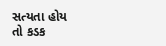સત્યતા હોય તો કડક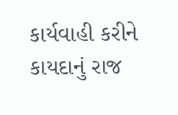કાર્યવાહી કરીને કાયદાનું રાજ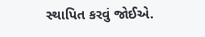સ્થાપિત કરવું જોઈએ.